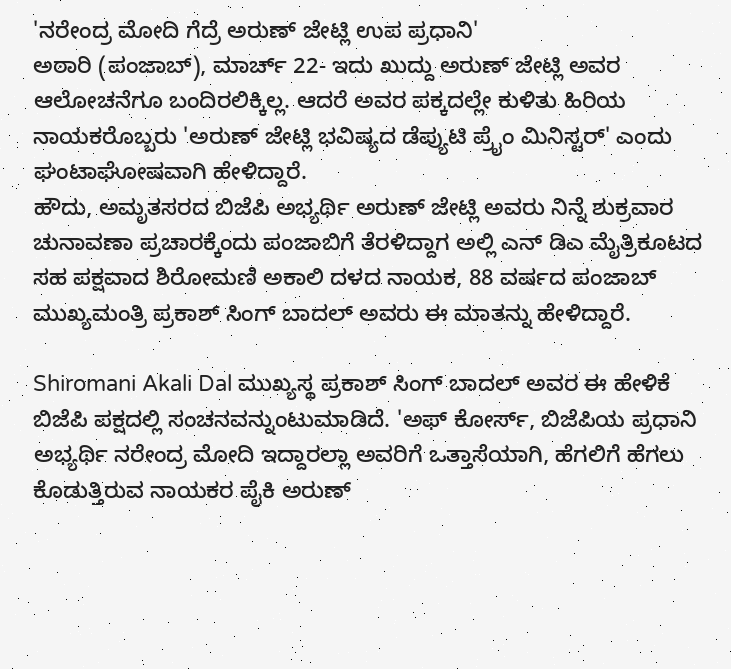'ನರೇಂದ್ರ ಮೋದಿ ಗೆದ್ರೆ ಅರುಣ್ ಜೇಟ್ಲಿ ಉಪ ಪ್ರಧಾನಿ'
ಅಠಾರಿ (ಪಂಜಾಬ್), ಮಾರ್ಚ್ 22- ಇದು ಖುದ್ದು ಅರುಣ್ ಜೇಟ್ಲಿ ಅವರ ಆಲೋಚನೆಗೂ ಬಂದಿರಲಿಕ್ಕಿಲ್ಲ. ಆದರೆ ಅವರ ಪಕ್ಕದಲ್ಲೇ ಕುಳಿತು ಹಿರಿಯ ನಾಯಕರೊಬ್ಬರು 'ಅರುಣ್ ಜೇಟ್ಲಿ ಭವಿಷ್ಯದ ಡೆಪ್ಯುಟಿ ಪ್ರೈಂ ಮಿನಿಸ್ಟರ್' ಎಂದು ಘಂಟಾಘೋಷವಾಗಿ ಹೇಳಿದ್ದಾರೆ.
ಹೌದು, ಅಮೃತಸರದ ಬಿಜೆಪಿ ಅಭ್ಯರ್ಥಿ ಅರುಣ್ ಜೇಟ್ಲಿ ಅವರು ನಿನ್ನೆ ಶುಕ್ರವಾರ ಚುನಾವಣಾ ಪ್ರಚಾರಕ್ಕೆಂದು ಪಂಜಾಬಿಗೆ ತೆರಳಿದ್ದಾಗ ಅಲ್ಲಿ ಎನ್ ಡಿಎ ಮೈತ್ರಿಕೂಟದ ಸಹ ಪಕ್ಷವಾದ ಶಿರೋಮಣಿ ಅಕಾಲಿ ದಳದ ನಾಯಕ, 88 ವರ್ಷದ ಪಂಜಾಬ್ ಮುಖ್ಯಮಂತ್ರಿ ಪ್ರಕಾಶ್ ಸಿಂಗ್ ಬಾದಲ್ ಅವರು ಈ ಮಾತನ್ನು ಹೇಳಿದ್ದಾರೆ.

Shiromani Akali Dal ಮುಖ್ಯಸ್ಥ ಪ್ರಕಾಶ್ ಸಿಂಗ್ ಬಾದಲ್ ಅವರ ಈ ಹೇಳಿಕೆ ಬಿಜೆಪಿ ಪಕ್ಷದಲ್ಲಿ ಸಂಚನವನ್ನುಂಟುಮಾಡಿದೆ. 'ಅಫ್ ಕೋರ್ಸ್, ಬಿಜೆಪಿಯ ಪ್ರಧಾನಿ ಅಭ್ಯರ್ಥಿ ನರೇಂದ್ರ ಮೋದಿ ಇದ್ದಾರಲ್ಲಾ ಅವರಿಗೆ ಒತ್ತಾಸೆಯಾಗಿ, ಹೆಗಲಿಗೆ ಹೆಗಲು ಕೊಡುತ್ತಿರುವ ನಾಯಕರ ಪೈಕಿ ಅರುಣ್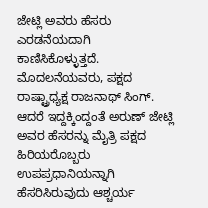ಜೇಟ್ಲಿ ಅವರು ಹೆಸರು ಎರಡನೆಯದಾಗಿ ಕಾಣಿಸಿಕೊಳ್ಳುತ್ತದೆ.
ಮೊದಲನೆಯವರು, ಪಕ್ಷದ ರಾಷ್ಟ್ರಾಧ್ಯಕ್ಷ ರಾಜನಾಥ್ ಸಿಂಗ್. ಆದರೆ ಇದ್ದಕ್ಕಿಂದ್ದಂತೆ ಅರುಣ್ ಜೇಟ್ಲಿ ಅವರ ಹೆಸರನ್ನು ಮೈತ್ರಿ ಪಕ್ಷದ ಹಿರಿಯರೊಬ್ಬರು ಉಪಪ್ರಧಾನಿಯನ್ನಾಗಿ ಹೆಸರಿಸಿರುವುದು ಆಶ್ಚರ್ಯ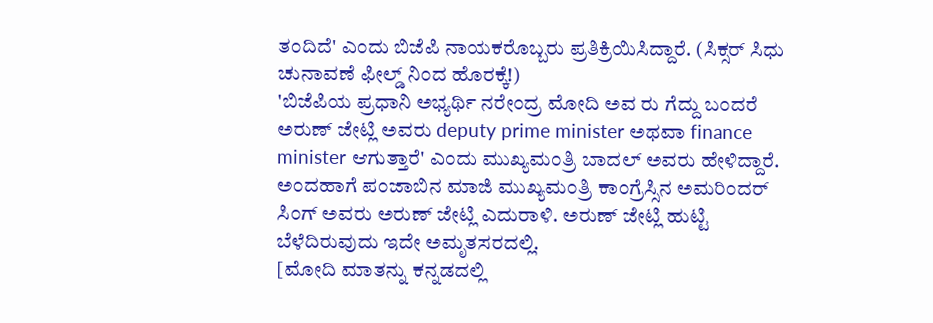ತಂದಿದೆ' ಎಂದು ಬಿಜೆಪಿ ನಾಯಕರೊಬ್ಬರು ಪ್ರತಿಕ್ರಿಯಿಸಿದ್ದಾರೆ. (ಸಿಕ್ಸರ್ ಸಿಧು ಚುನಾವಣೆ ಫೀಲ್ಡ್ ನಿಂದ ಹೊರಕ್ಕೆ!)
'ಬಿಜೆಪಿಯ ಪ್ರಧಾನಿ ಅಭ್ಯರ್ಥಿ ನರೇಂದ್ರ ಮೋದಿ ಅವ ರು ಗೆದ್ದು ಬಂದರೆ ಅರುಣ್ ಜೇಟ್ಲಿ ಅವರು deputy prime minister ಅಥವಾ finance minister ಆಗುತ್ತಾರೆ' ಎಂದು ಮುಖ್ಯಮಂತ್ರಿ ಬಾದಲ್ ಅವರು ಹೇಳಿದ್ದಾರೆ. ಅಂದಹಾಗೆ ಪಂಜಾಬಿನ ಮಾಜಿ ಮುಖ್ಯಮಂತ್ರಿ ಕಾಂಗ್ರೆಸ್ಸಿನ ಅಮರಿಂದರ್ ಸಿಂಗ್ ಅವರು ಅರುಣ್ ಜೇಟ್ಲಿ ಎದುರಾಳಿ. ಅರುಣ್ ಜೇಟ್ಲಿ ಹುಟ್ಟಿ ಬೆಳೆದಿರುವುದು ಇದೇ ಅಮೃತಸರದಲ್ಲಿ.
[ಮೋದಿ ಮಾತನ್ನು ಕನ್ನಡದಲ್ಲಿ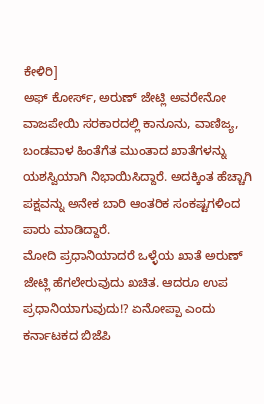ಕೇಳಿರಿ]
ಅಫ್ ಕೋರ್ಸ್, ಅರುಣ್ ಜೇಟ್ಲಿ ಅವರೇನೋ ವಾಜಪೇಯಿ ಸರಕಾರದಲ್ಲಿ ಕಾನೂನು, ವಾಣಿಜ್ಯ, ಬಂಡವಾಳ ಹಿಂತೆಗೆತ ಮುಂತಾದ ಖಾತೆಗಳನ್ನು ಯಶಸ್ವಿಯಾಗಿ ನಿಭಾಯಿಸಿದ್ದಾರೆ. ಅದಕ್ಕಿಂತ ಹೆಚ್ಚಾಗಿ ಪಕ್ಷವನ್ನು ಅನೇಕ ಬಾರಿ ಆಂತರಿಕ ಸಂಕಷ್ಟಗಳಿಂದ ಪಾರು ಮಾಡಿದ್ದಾರೆ.
ಮೋದಿ ಪ್ರಧಾನಿಯಾದರೆ ಒಳ್ಳೆಯ ಖಾತೆ ಅರುಣ್ ಜೇಟ್ಲಿ ಹೆಗಲೇರುವುದು ಖಚಿತ. ಆದರೂ ಉಪ ಪ್ರಧಾನಿಯಾಗುವುದು!? ಏನೋಪ್ಪಾ ಎಂದು ಕರ್ನಾಟಕದ ಬಿಜೆಪಿ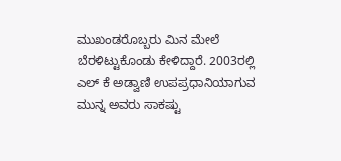ಮುಖಂಡರೊಬ್ಬರು ಮಿನ ಮೇಲೆ ಬೆರಳಿಟ್ಟುಕೊಂಡು ಕೇಳಿದ್ದಾರೆ. 2003ರಲ್ಲಿ ಎಲ್ ಕೆ ಅಡ್ವಾಣಿ ಉಪಪ್ರಧಾನಿಯಾಗುವ ಮುನ್ನ ಅವರು ಸಾಕಷ್ಟು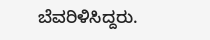ಬೆವರಿಳಿಸಿದ್ದರು.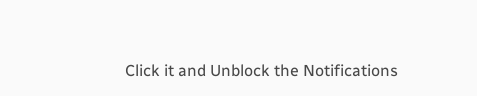Click it and Unblock the Notifications